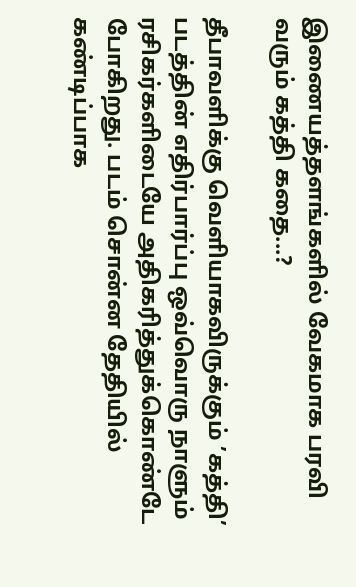இணையத்தளங்களில் வேகமாக பரவி வரும் கத்தி கதை...?

தீபாவளிக்கு வெளியாகவிருக்கும் ’கத்தி’ படத்தின் எதிர்பார்ப்பு ஒவ்வொரு நாளும் ரசிகர்களிடையே அதிகரித்துக்கொண்டே போகிறது. படம் சொன்ன தேதியில் கண்டிப்பாக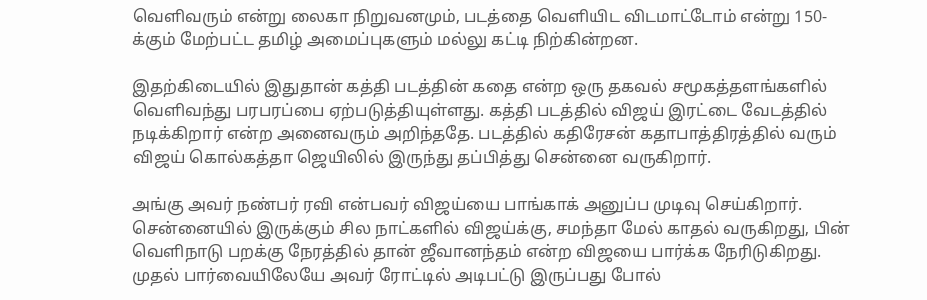வெளிவரும் என்று லைகா நிறுவனமும், படத்தை வெளியிட விடமாட்டோம் என்று 150-க்கும் மேற்பட்ட தமிழ் அமைப்புகளும் மல்லு கட்டி நிற்கின்றன.

இதற்கிடையில் இதுதான் கத்தி படத்தின் கதை என்ற ஒரு தகவல் சமூகத்தளங்களில் வெளிவந்து பரபரப்பை ஏற்படுத்தியுள்ளது. கத்தி படத்தில் விஜய் இரட்டை வேடத்தில் நடிக்கிறார் என்ற அனைவரும் அறிந்ததே. படத்தில் கதிரேசன் கதாபாத்திரத்தில் வரும் விஜய் கொல்கத்தா ஜெயிலில் இருந்து தப்பித்து சென்னை வருகிறார்.

அங்கு அவர் நண்பர் ரவி என்பவர் விஜய்யை பாங்காக் அனுப்ப முடிவு செய்கிறார். சென்னையில் இருக்கும் சில நாட்களில் விஜய்க்கு, சமந்தா மேல் காதல் வருகிறது, பின் வெளிநாடு பறக்கு நேரத்தில் தான் ஜீவானந்தம் என்ற விஜயை பார்க்க நேரிடுகிறது. முதல் பார்வையிலேயே அவர் ரோட்டில் அடிபட்டு இருப்பது போல்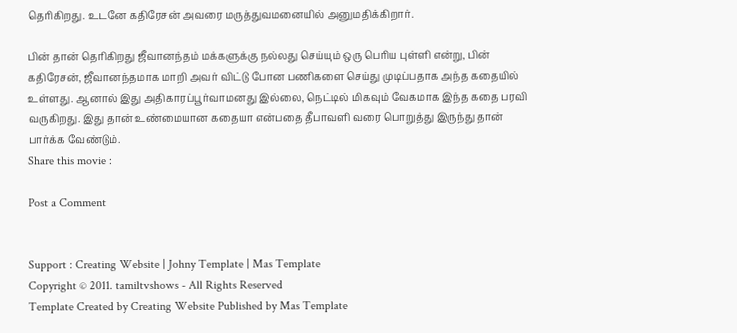தெரிகிறது. உடனே கதிரேசன் அவரை மருத்துவமனையில் அனுமதிக்கிறார்.

பின் தான் தெரிகிறது ஜீவானந்தம் மக்களுக்கு நல்லது செய்யும் ஒரு பெரிய புள்ளி என்று, பின் கதிரேசன், ஜீவானந்தமாக மாறி அவர் விட்டு போன பணிகளை செய்து முடிப்பதாக அந்த கதையில் உள்ளது. ஆனால் இது அதிகாரப்பூர்வாமனது இல்லை, நெட்டில் மிகவும் வேகமாக இந்த கதை பரவி வருகிறது. இது தான் உண்மையான கதையா என்பதை தீபாவளி வரை பொறுத்து இருந்து தான் பார்க்க வேண்டும்.
Share this movie :

Post a Comment


Support : Creating Website | Johny Template | Mas Template
Copyright © 2011. tamiltvshows - All Rights Reserved
Template Created by Creating Website Published by Mas Template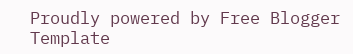Proudly powered by Free Blogger Template